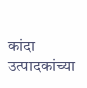कांदा उत्पादकांच्या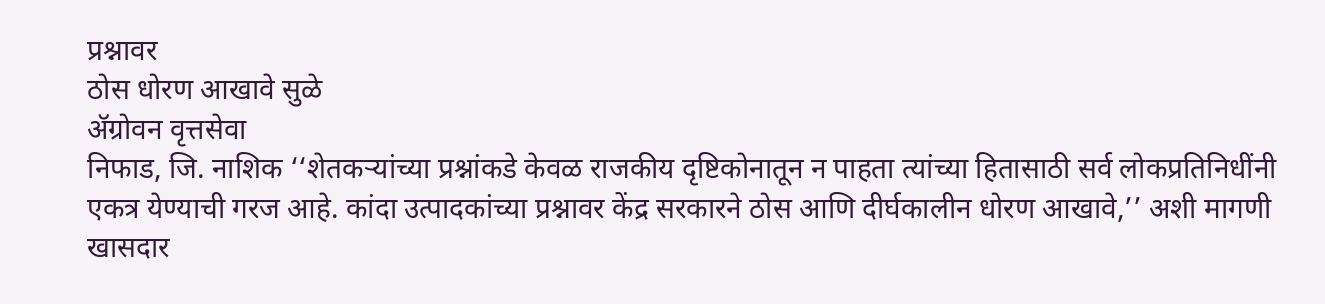प्रश्नावर
ठोस धोरण आखावे सुळे
ॲग्रोवन वृत्तसेवा
निफाड, जि. नाशिक ‘‘शेतकऱ्यांच्या प्रश्नांकडे केवळ राजकीय दृष्टिकोनातून न पाहता त्यांच्या हितासाठी सर्व लोकप्रतिनिधींनी एकत्र येण्याची गरज आहे. कांदा उत्पादकांच्या प्रश्नावर केंद्र सरकारने ठोस आणि दीर्घकालीन धोरण आखावे,’’ अशी मागणी खासदार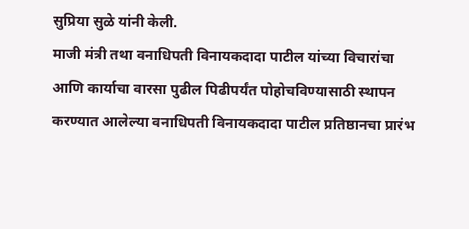सुप्रिया सुळे यांनी केली.
माजी मंत्री तथा वनाधिपती विनायकदादा पाटील यांच्या विचारांचा आणि कार्याचा वारसा पुढील पिढीपर्यंत पोहोचविण्यासाठी स्थापन करण्यात आलेल्या वनाधिपती विनायकदादा पाटील प्रतिष्ठानचा प्रारंभ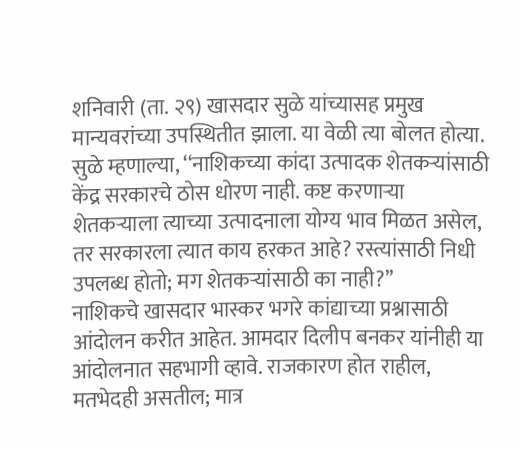शनिवारी (ता. २९) खासदार सुळे यांच्यासह प्रमुख मान्यवरांच्या उपस्थितीत झाला. या वेळी त्या बोलत होत्या.
सुळे म्हणाल्या, ‘‘नाशिकच्या कांदा उत्पादक शेतकऱ्यांसाठी केंद्र सरकारचे ठोस धोरण नाही. कष्ट करणाऱ्या शेतकऱ्याला त्याच्या उत्पादनाला योग्य भाव मिळत असेल, तर सरकारला त्यात काय हरकत आहे? रस्त्यांसाठी निधी उपलब्ध होतो; मग शेतकऱ्यांसाठी का नाही?’’
नाशिकचे खासदार भास्कर भगरे कांद्याच्या प्रश्नासाठी आंदोलन करीत आहेत. आमदार दिलीप बनकर यांनीही या आंदोलनात सहभागी व्हावे. राजकारण होत राहील, मतभेदही असतील; मात्र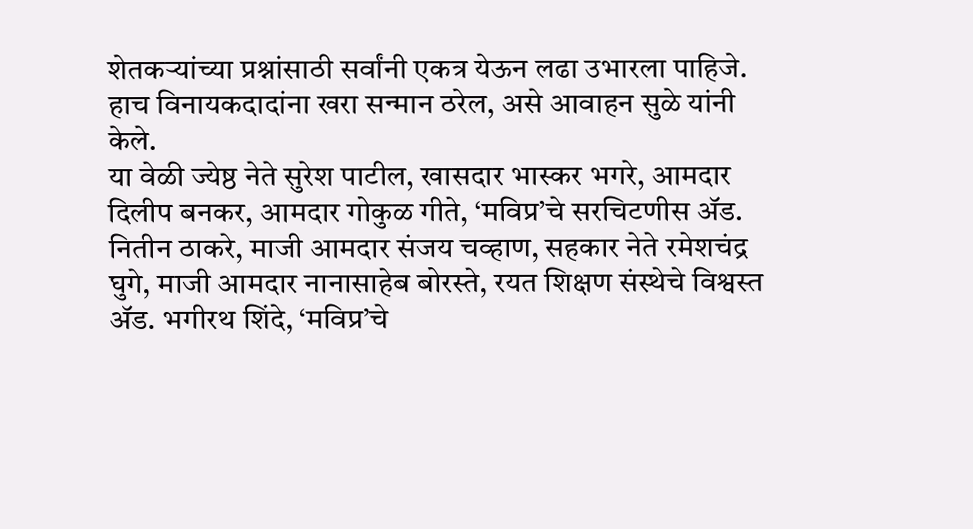शेतकऱ्यांच्या प्रश्नांसाठी सर्वांनी एकत्र येऊन लढा उभारला पाहिजे. हाच विनायकदादांना खरा सन्मान ठरेल, असे आवाहन सुळे यांनी केले.
या वेळी ज्येष्ठ नेते सुरेश पाटील, खासदार भास्कर भगरे, आमदार दिलीप बनकर, आमदार गोकुळ गीते, ‘मविप्र’चे सरचिटणीस ॲड. नितीन ठाकरे, माजी आमदार संजय चव्हाण, सहकार नेते रमेशचंद्र घुगे, माजी आमदार नानासाहेब बोरस्ते, रयत शिक्षण संस्थेचे विश्वस्त ॲड. भगीरथ शिंदे, ‘मविप्र’चे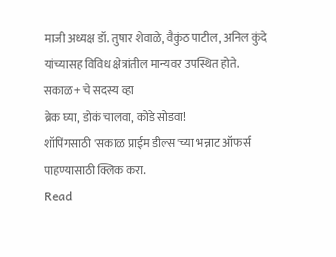माजी अध्यक्ष डॉ. तुषार शेवाळे, वैकुंठ पाटील, अनिल कुंदे यांच्यासह विविध क्षेत्रांतील मान्यवर उपस्थित होते.
सकाळ+ चे सदस्य व्हा
ब्रेक घ्या, डोकं चालवा, कोडे सोडवा!
शॉपिंगसाठी 'सकाळ प्राईम डील्स'च्या भन्नाट ऑफर्स पाहण्यासाठी क्लिक करा.
Read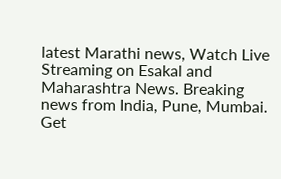latest Marathi news, Watch Live Streaming on Esakal and Maharashtra News. Breaking news from India, Pune, Mumbai. Get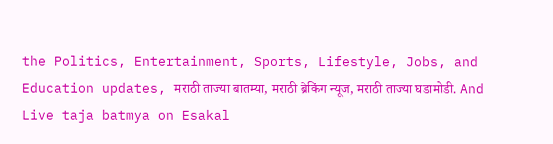the Politics, Entertainment, Sports, Lifestyle, Jobs, and Education updates, मराठी ताज्या बातम्या, मराठी ब्रेकिंग न्यूज, मराठी ताज्या घडामोडी. And Live taja batmya on Esakal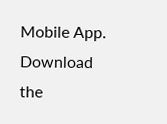Mobile App. Download the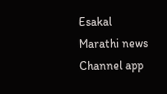Esakal Marathi news Channel app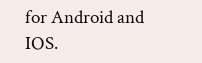for Android and IOS.